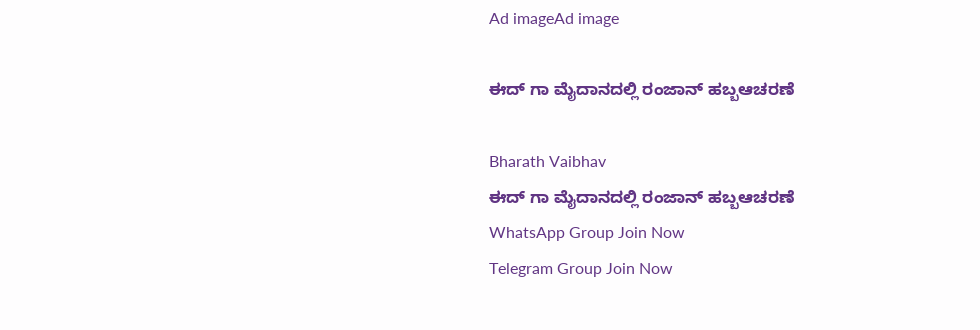Ad imageAd image

ಈದ್ ಗಾ ಮೈದಾನದಲ್ಲಿ ರಂಜಾನ್ ಹಬ್ಬಆಚರಣೆ

Bharath Vaibhav
ಈದ್ ಗಾ ಮೈದಾನದಲ್ಲಿ ರಂಜಾನ್ ಹಬ್ಬಆಚರಣೆ
WhatsApp Group Join Now
Telegram Group Join Now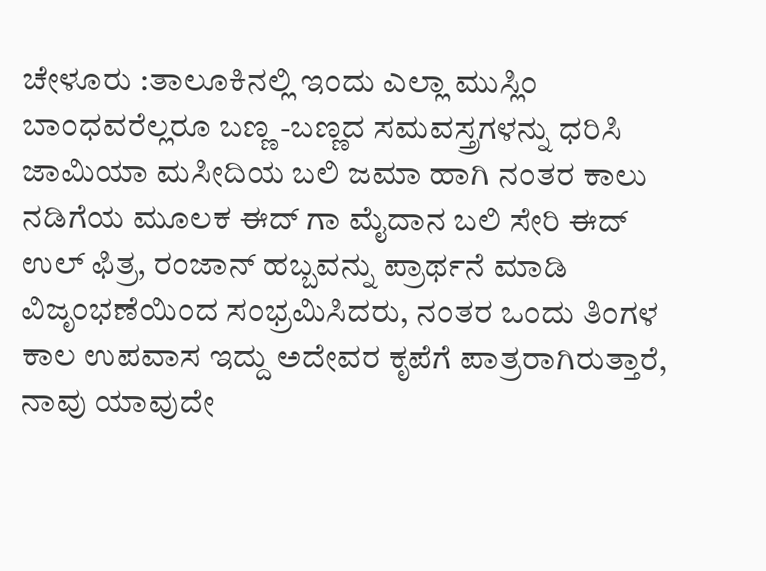ಚೇಳೂರು :ತಾಲೂಕಿನಲ್ಲಿ ಇಂದು ಎಲ್ಲಾ ಮುಸ್ಲಿಂ ಬಾಂಧವರೆಲ್ಲರೂ ಬಣ್ಣ -ಬಣ್ಣದ ಸಮವಸ್ತ್ರಗಳನ್ನು ಧರಿಸಿ ಜಾಮಿಯಾ ಮಸೀದಿಯ ಬಲಿ ಜಮಾ ಹಾಗಿ ನಂತರ ಕಾಲು ನಡಿಗೆಯ ಮೂಲಕ ಈದ್ ಗಾ ಮೈದಾನ ಬಲಿ ಸೇರಿ ಈದ್ ಉಲ್ ಫಿತ್ರ, ರಂಜಾನ್ ಹಬ್ಬವನ್ನು ಪ್ರಾರ್ಥನೆ ಮಾಡಿ ವಿಜೃಂಭಣೆಯಿಂದ ಸಂಭ್ರಮಿಸಿದರು, ನಂತರ ಒಂದು ತಿಂಗಳ ಕಾಲ ಉಪವಾಸ ಇದ್ದು ಅದೇವರ ಕೃಪೆಗೆ ಪಾತ್ರರಾಗಿರುತ್ತಾರೆ, ನಾವು ಯಾವುದೇ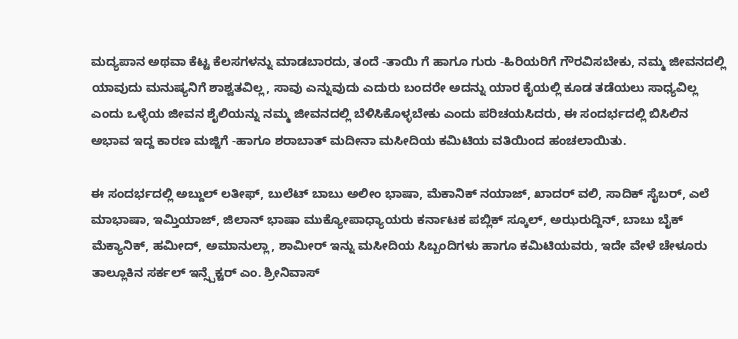ಮದ್ಯಪಾನ ಅಥವಾ ಕೆಟ್ಟ ಕೆಲಸಗಳನ್ನು ಮಾಡಬಾರದು, ತಂದೆ -ತಾಯಿ ಗೆ ಹಾಗೂ ಗುರು -ಹಿರಿಯರಿಗೆ ಗೌರವಿಸಬೇಕು, ನಮ್ಮ ಜೀವನದಲ್ಲಿ ಯಾವುದು ಮನುಷ್ಯನಿಗೆ ಶಾಶ್ವತವಿಲ್ಲ, ಸಾವು ಎನ್ನುವುದು ಎದುರು ಬಂದರೇ ಅದನ್ನು ಯಾರ ಕೈಯಲ್ಲಿ ಕೂಡ ತಡೆಯಲು ಸಾಧ್ಯವಿಲ್ಲ ಎಂದು ಒಳ್ಳೆಯ ಜೀವನ ಶೈಲಿಯನ್ನು ನಮ್ಮ ಜೀವನದಲ್ಲಿ ಬೆಳಿಸಿಕೊಳ್ಳಬೇಕು ಎಂದು ಪರಿಚಯಸಿದರು, ಈ ಸಂದರ್ಭದಲ್ಲಿ ಬಿಸಿಲಿನ ಅಭಾವ ಇದ್ದ ಕಾರಣ ಮಜ್ಜಿಗೆ -ಹಾಗೂ ಶರಾಬಾತ್ ಮದೀನಾ ಮಸೀದಿಯ ಕಮಿಟಿಯ ವತಿಯಿಂದ ಹಂಚಲಾಯಿತು.

ಈ ಸಂದರ್ಭದಲ್ಲಿ ಅಬ್ದುಲ್ ಲತೀಫ್, ಬುಲೆಟ್ ಬಾಬು ಅಲೀಂ ಭಾಷಾ, ಮೆಕಾನಿಕ್ ನಯಾಜ್, ಖಾದರ್ ವಲಿ, ಸಾದಿಕ್ ಸೈಬರ್, ಎಲೆ ಮಾಭಾಷಾ, ಇಮ್ತಿಯಾಜ್, ಜಿಲಾನ್ ಭಾಷಾ ಮುಕ್ಯೋಪಾಧ್ಯಾಯರು ಕರ್ನಾಟಕ ಪಬ್ಲಿಕ್ ಸ್ಕೂಲ್, ಅಝರುದ್ದಿನ್, ಬಾಬು ಬೈಕ್ ಮೆಕ್ಯಾನಿಕ್, ಹಮೀದ್, ಅಮಾನುಲ್ಲಾ, ಶಾಮೀರ್ ಇನ್ನು ಮಸೀದಿಯ ಸಿಬ್ಬಂದಿಗಳು ಹಾಗೂ ಕಮಿಟಿಯವರು, ಇದೇ ವೇಳೆ ಚೇಳೂರು ತಾಲ್ಲೂಕಿನ ಸರ್ಕಲ್ ಇನ್ಸ್ಪೆಕ್ಟರ್ ಎಂ. ಶ್ರೀನಿವಾಸ್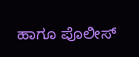ಹಾಗೂ ಪೊಲೀಸ್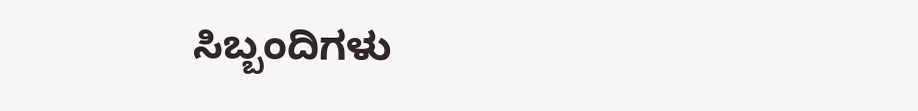ಸಿಬ್ಬಂದಿಗಳು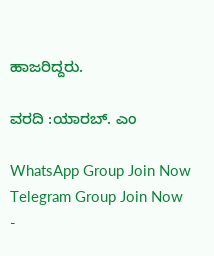ಹಾಜರಿದ್ದರು.

ವರದಿ :ಯಾರಬ್. ಎಂ

WhatsApp Group Join Now
Telegram Group Join Now
-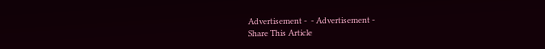Advertisement -  - Advertisement -
Share This Article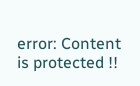error: Content is protected !!